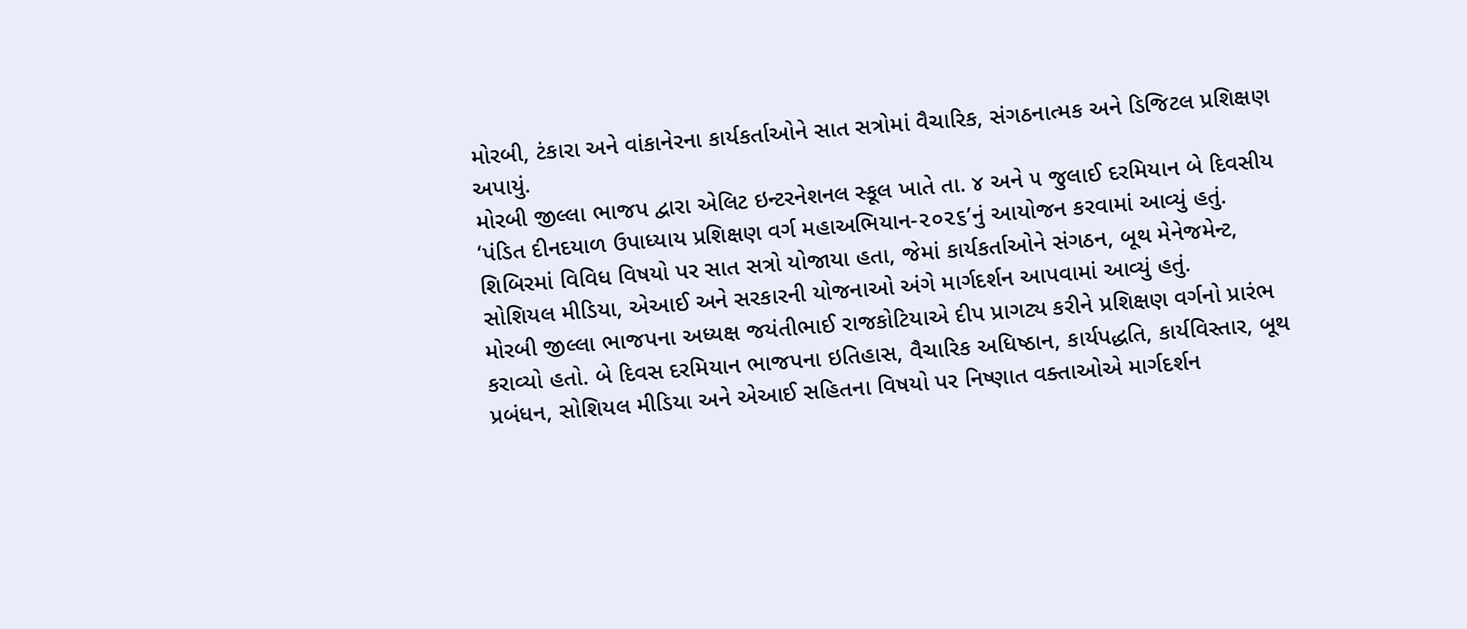મોરબી, ટંકારા અને વાંકાનેરના કાર્યકર્તાઓને સાત સત્રોમાં વૈચારિક, સંગઠનાત્મક અને ડિજિટલ પ્રશિક્ષણ અપાયું.
મોરબી જીલ્લા ભાજપ દ્વારા એલિટ ઇન્ટરનેશનલ સ્કૂલ ખાતે તા. ૪ અને ૫ જુલાઈ દરમિયાન બે દિવસીય ‘પંડિત દીનદયાળ ઉપાધ્યાય પ્રશિક્ષણ વર્ગ મહાઅભિયાન-૨૦૨૬’નું આયોજન કરવામાં આવ્યું હતું. શિબિરમાં વિવિધ વિષયો પર સાત સત્રો યોજાયા હતા, જેમાં કાર્યકર્તાઓને સંગઠન, બૂથ મેનેજમેન્ટ, સોશિયલ મીડિયા, એઆઈ અને સરકારની યોજનાઓ અંગે માર્ગદર્શન આપવામાં આવ્યું હતું.
મોરબી જીલ્લા ભાજપના અધ્યક્ષ જયંતીભાઈ રાજકોટિયાએ દીપ પ્રાગટ્ય કરીને પ્રશિક્ષણ વર્ગનો પ્રારંભ કરાવ્યો હતો. બે દિવસ દરમિયાન ભાજપના ઇતિહાસ, વૈચારિક અધિષ્ઠાન, કાર્યપદ્ધતિ, કાર્યવિસ્તાર, બૂથ પ્રબંધન, સોશિયલ મીડિયા અને એઆઈ સહિતના વિષયો પર નિષ્ણાત વક્તાઓએ માર્ગદર્શન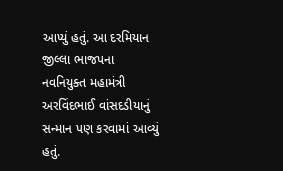આપ્યું હતું. આ દરમિયાન જીલ્લા ભાજપના નવનિયુક્ત મહામંત્રી અરવિંદભાઈ વાંસદડીયાનું સન્માન પણ કરવામાં આવ્યું હતું.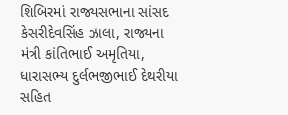શિબિરમાં રાજ્યસભાના સાંસદ કેસરીદેવસિંહ ઝાલા, રાજ્યના મંત્રી કાંતિભાઈ અમૃતિયા, ધારાસભ્ય દુર્લભજીભાઈ દેથરીયા સહિત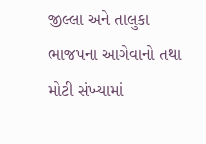જીલ્લા અને તાલુકા ભાજપના આગેવાનો તથા મોટી સંખ્યામાં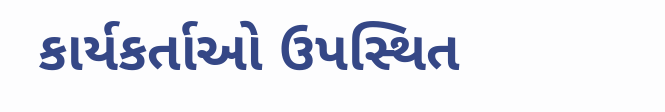કાર્યકર્તાઓ ઉપસ્થિત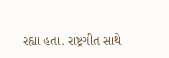રહ્યા હતા. રાષ્ટ્રગીત સાથે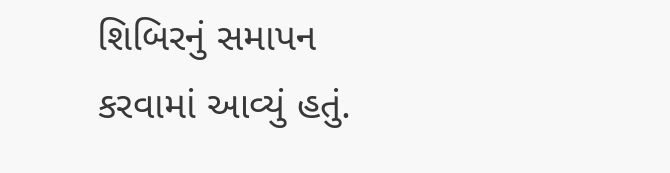શિબિરનું સમાપન કરવામાં આવ્યું હતું.